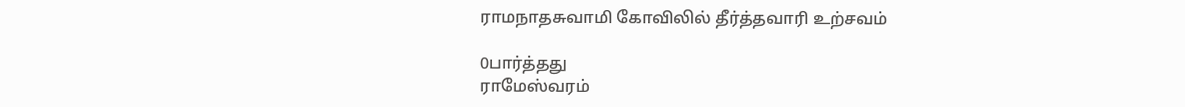ராமநாதசுவாமி கோவிலில் தீர்த்தவாரி உற்சவம்

0பார்த்தது
ராமேஸ்வரம்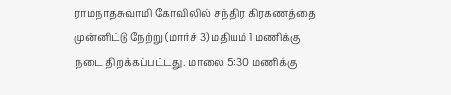ராமநாதசுவாமி கோவிலில் சந்திர கிரகணத்தை முன்னிட்டு நேற்று (மார்ச் 3) மதியம் 1 மணிக்கு நடை திறக்கப்பட்டது. மாலை 5:30 மணிக்கு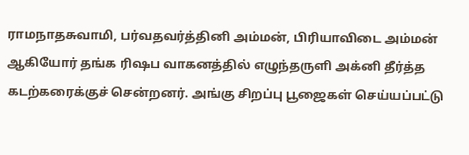ராமநாதசுவாமி, பர்வதவர்த்தினி அம்மன், பிரியாவிடை அம்மன் ஆகியோர் தங்க ரிஷப வாகனத்தில் எழுந்தருளி அக்னி தீர்த்த கடற்கரைக்குச் சென்றனர். அங்கு சிறப்பு பூஜைகள் செய்யப்பட்டு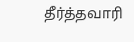தீர்த்தவாரி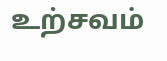உற்சவம்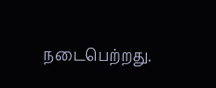நடைபெற்றது.